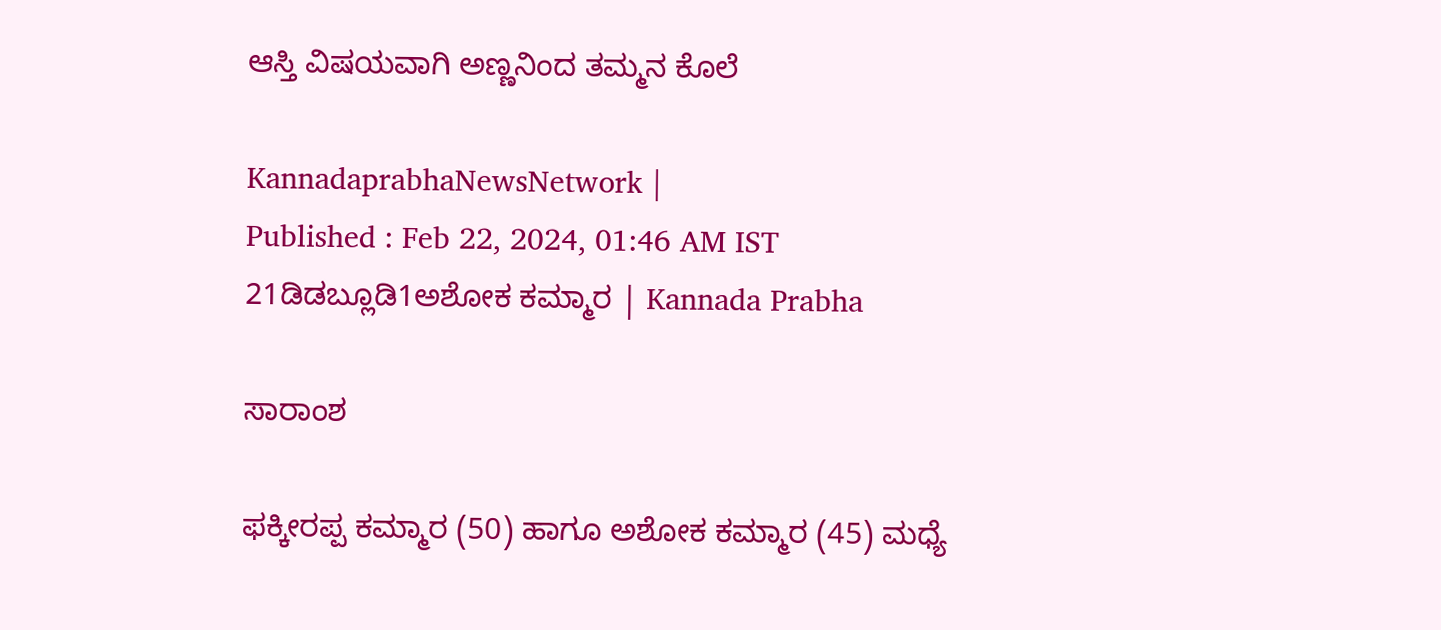ಆಸ್ತಿ ವಿಷಯವಾಗಿ ಅಣ್ಣನಿಂದ ತಮ್ಮನ ಕೊಲೆ

KannadaprabhaNewsNetwork |
Published : Feb 22, 2024, 01:46 AM IST
21ಡಿಡಬ್ಲೂಡಿ1ಅಶೋಕ ಕಮ್ಮಾರ | Kannada Prabha

ಸಾರಾಂಶ

ಫಕ್ಕೀರಪ್ಪ ಕಮ್ಮಾರ (50) ಹಾಗೂ ಅಶೋಕ ಕಮ್ಮಾರ (45) ಮಧ್ಯೆ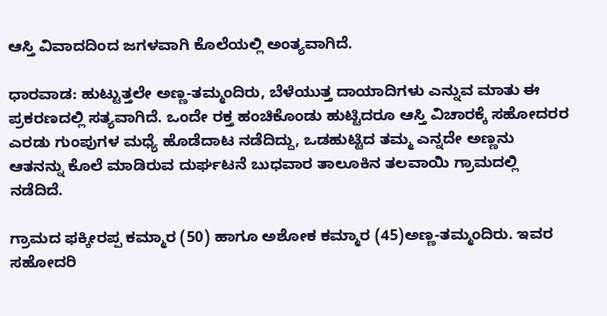ಆಸ್ತಿ ವಿವಾದದಿಂದ ಜಗಳವಾಗಿ ಕೊಲೆಯಲ್ಲಿ ಅಂತ್ಯವಾಗಿದೆ.

ಧಾರವಾಡ: ಹುಟ್ಟುತ್ತಲೇ ಅಣ್ಣ-ತಮ್ಮಂದಿರು, ಬೆಳೆಯುತ್ತ ದಾಯಾದಿಗಳು ಎನ್ನುವ ಮಾತು ಈ ಪ್ರಕರಣದಲ್ಲಿ ಸತ್ಯವಾಗಿದೆ. ಒಂದೇ ರಕ್ತ ಹಂಚಿಕೊಂಡು ಹುಟ್ಟಿದರೂ ಆಸ್ತಿ ವಿಚಾರಕ್ಕೆ ಸಹೋದರರ ಎರಡು ಗುಂಪುಗಳ ಮಧ್ಯೆ ಹೊಡೆದಾಟ ನಡೆದಿದ್ದು, ಒಡಹುಟ್ಟಿದ ತಮ್ಮ ಎನ್ನದೇ ಅಣ್ಣನು ಆತನನ್ನು ಕೊಲೆ ಮಾಡಿರುವ ದುರ್ಘಟನೆ ಬುಧವಾರ ತಾಲೂಕಿನ ತಲವಾಯಿ ಗ್ರಾಮದಲ್ಲಿ ನಡೆದಿದೆ.

ಗ್ರಾಮದ ಫಕ್ಕೀರಪ್ಪ ಕಮ್ಮಾರ (50) ಹಾಗೂ ಅಶೋಕ ಕಮ್ಮಾರ (45)ಅಣ್ಣ-ತಮ್ಮಂದಿರು. ಇವರ ಸಹೋದರಿ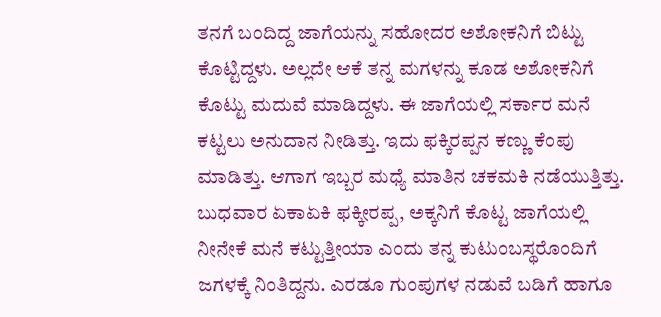ತನಗೆ ಬಂದಿದ್ದ ಜಾಗೆಯನ್ನು ಸಹೋದರ ಅಶೋಕನಿಗೆ ಬಿಟ್ಟು ಕೊಟ್ಟಿದ್ದಳು. ಅಲ್ಲದೇ ಆಕೆ ತನ್ನ ಮಗಳನ್ನು ಕೂಡ ಅಶೋಕನಿಗೆ ಕೊಟ್ಟು ಮದುವೆ ಮಾಡಿದ್ದಳು. ಈ ಜಾಗೆಯಲ್ಲಿ ಸರ್ಕಾರ ಮನೆ ಕಟ್ಟಲು ಅನುದಾನ ನೀಡಿತ್ತು. ಇದು ಫಕ್ಕಿರಪ್ಪನ ಕಣ್ಣು ಕೆಂಪು ಮಾಡಿತ್ತು. ಆಗಾಗ ಇಬ್ಬರ ಮಧ್ಯೆ ಮಾತಿನ ಚಕಮಕಿ ನಡೆಯುತ್ತಿತ್ತು. ಬುಧವಾರ ಏಕಾಏಕಿ ಫಕ್ಕೀರಪ್ಪ, ಅಕ್ಕನಿಗೆ ಕೊಟ್ಟ ಜಾಗೆಯಲ್ಲಿ ನೀನೇಕೆ ಮನೆ ಕಟ್ಟುತ್ತೀಯಾ ಎಂದು ತನ್ನ ಕುಟುಂಬಸ್ಥರೊಂದಿಗೆ ಜಗಳಕ್ಕೆ ನಿಂತಿದ್ದನು. ಎರಡೂ ಗುಂಪುಗಳ ನಡುವೆ ಬಡಿಗೆ ಹಾಗೂ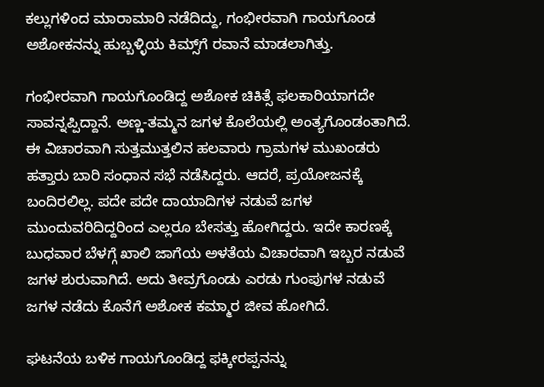ಕಲ್ಲುಗಳಿಂದ ಮಾರಾಮಾರಿ ನಡೆದಿದ್ದು, ಗಂಭೀರವಾಗಿ ಗಾಯಗೊಂಡ ಅಶೋಕನನ್ನು ಹುಬ್ಬಳ್ಳಿಯ ಕಿಮ್ಸ್‌ಗೆ ರವಾನೆ ಮಾಡಲಾಗಿತ್ತು.

ಗಂಭೀರವಾಗಿ ಗಾಯಗೊಂಡಿದ್ದ ಅಶೋಕ ಚಿಕಿತ್ಸೆ ಫಲಕಾರಿಯಾಗದೇ ಸಾವನ್ನಪ್ಪಿದ್ದಾನೆ. ಅಣ್ಣ-ತಮ್ಮನ ಜಗಳ ಕೊಲೆಯಲ್ಲಿ ಅಂತ್ಯಗೊಂಡಂತಾಗಿದೆ. ಈ ವಿಚಾರವಾಗಿ ಸುತ್ತಮುತ್ತಲಿನ ಹಲವಾರು ಗ್ರಾಮಗಳ ಮುಖಂಡರು ಹತ್ತಾರು ಬಾರಿ ಸಂಧಾನ ಸಭೆ ನಡೆಸಿದ್ದರು. ಆದರೆ, ಪ್ರಯೋಜನಕ್ಕೆ ಬಂದಿರಲಿಲ್ಲ. ಪದೇ ಪದೇ ದಾಯಾದಿಗಳ ನಡುವೆ ಜಗಳ ಮುಂದುವರಿದಿದ್ದರಿಂದ ಎಲ್ಲರೂ ಬೇಸತ್ತು ಹೋಗಿದ್ದರು. ಇದೇ ಕಾರಣಕ್ಕೆ ಬುಧವಾರ ಬೆಳಗ್ಗೆ ಖಾಲಿ ಜಾಗೆಯ ಅಳತೆಯ ವಿಚಾರವಾಗಿ ಇಬ್ಬರ ನಡುವೆ ಜಗಳ ಶುರುವಾಗಿದೆ. ಅದು ತೀವ್ರಗೊಂಡು ಎರಡು ಗುಂಪುಗಳ ನಡುವೆ ಜಗಳ ನಡೆದು ಕೊನೆಗೆ ಅಶೋಕ ಕಮ್ಮಾರ ಜೀವ ಹೋಗಿದೆ.

ಘಟನೆಯ ಬಳಿಕ ಗಾಯಗೊಂಡಿದ್ದ ಫಕ್ಕೀರಪ್ಪನನ್ನು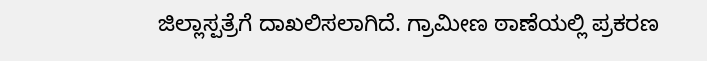ಜಿಲ್ಲಾಸ್ಪತ್ರೆಗೆ ದಾಖಲಿಸಲಾಗಿದೆ. ಗ್ರಾಮೀಣ ಠಾಣೆಯಲ್ಲಿ ಪ್ರಕರಣ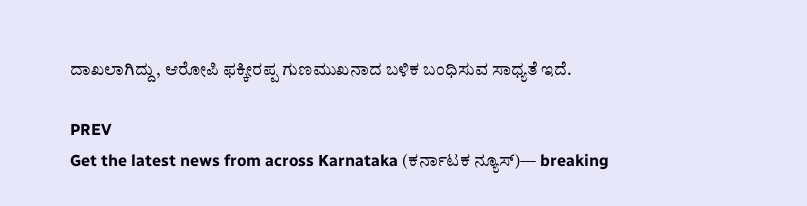ದಾಖಲಾಗಿದ್ದು, ಆರೋಪಿ ಫಕ್ಕೀರಪ್ಪ ಗುಣಮುಖನಾದ ಬಳಿಕ ಬಂಧಿಸುವ ಸಾಧ್ಯತೆ ಇದೆ.

PREV
Get the latest news from across Karnataka (ಕರ್ನಾಟಕ ನ್ಯೂಸ್)— breaking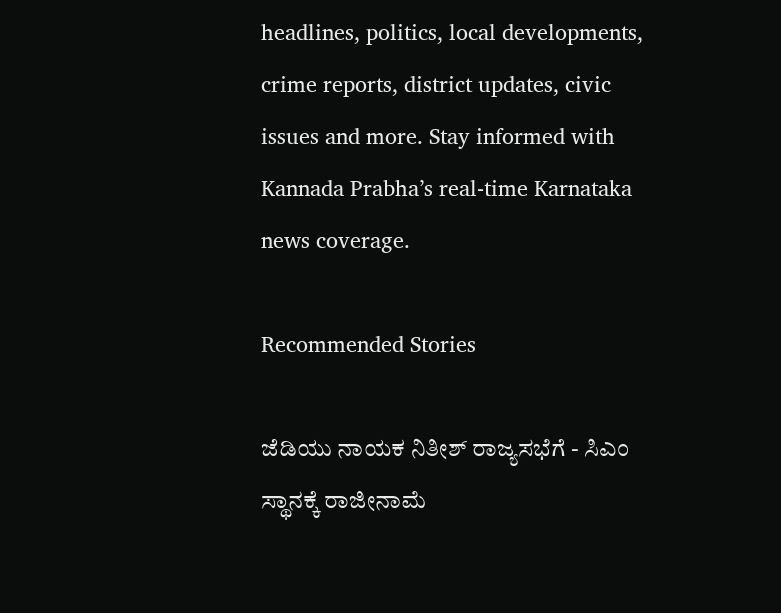headlines, politics, local developments, crime reports, district updates, civic issues and more. Stay informed with Kannada Prabha’s real‑time Karnataka news coverage.

Recommended Stories

ಜೆಡಿಯು ನಾಯಕ ನಿತೀಶ್‌ ರಾಜ್ಯಸಭೆಗೆ - ಸಿಎಂ ಸ್ಥಾನಕ್ಕೆ ರಾಜೀನಾಮೆ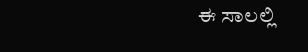ಈ ಸಾಲಲ್ಲಿ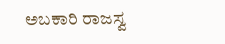ಅಬಕಾರಿ ರಾಜಸ್ವ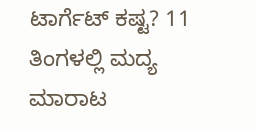ಟಾರ್ಗೆಟ್‌ ಕಷ್ಟ? 11 ತಿಂಗಳಲ್ಲಿ ಮದ್ಯ ಮಾರಾಟ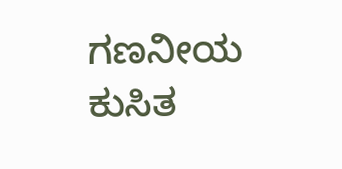ಗಣನೀಯ ಕುಸಿತ